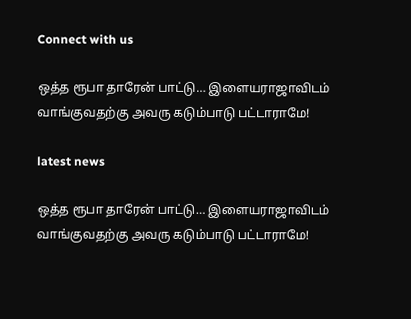Connect with us

ஒத்த ரூபா தாரேன் பாட்டு… இளையராஜாவிடம் வாங்குவதற்கு அவரு கடும்பாடு பட்டாராமே!

latest news

ஒத்த ரூபா தாரேன் பாட்டு… இளையராஜாவிடம் வாங்குவதற்கு அவரு கடும்பாடு பட்டாராமே!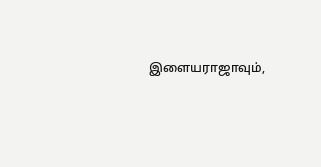இளையராஜாவும்,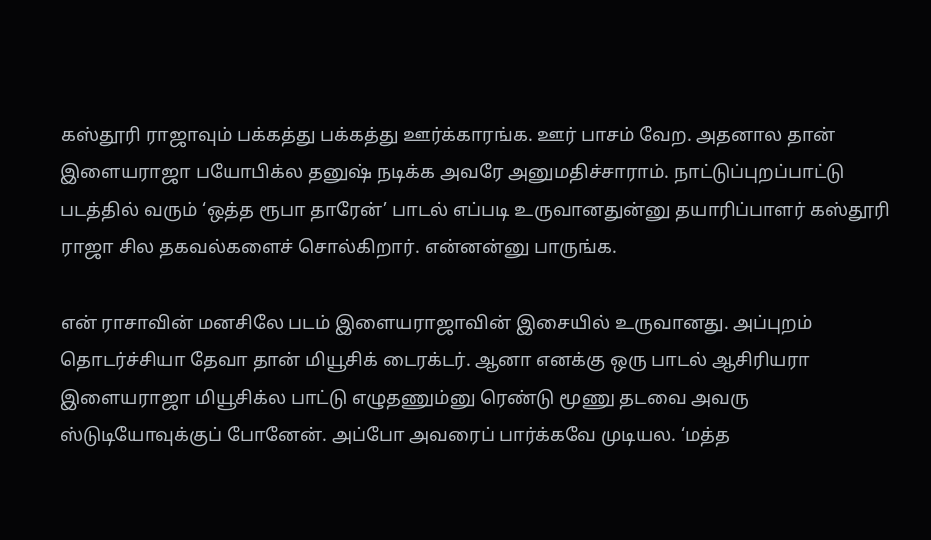கஸ்தூரி ராஜாவும் பக்கத்து பக்கத்து ஊர்க்காரங்க. ஊர் பாசம் வேற. அதனால தான் இளையராஜா பயோபிக்ல தனுஷ் நடிக்க அவரே அனுமதிச்சாராம். நாட்டுப்புறப்பாட்டு படத்தில் வரும் ‘ஒத்த ரூபா தாரேன்’ பாடல் எப்படி உருவானதுன்னு தயாரிப்பாளர் கஸ்தூரி ராஜா சில தகவல்களைச் சொல்கிறார். என்னன்னு பாருங்க.

என் ராசாவின் மனசிலே படம் இளையராஜாவின் இசையில் உருவானது. அப்புறம் தொடர்ச்சியா தேவா தான் மியூசிக் டைரக்டர். ஆனா எனக்கு ஒரு பாடல் ஆசிரியரா இளையராஜா மியூசிக்ல பாட்டு எழுதணும்னு ரெண்டு மூணு தடவை அவரு ஸ்டுடியோவுக்குப் போனேன். அப்போ அவரைப் பார்க்கவே முடியல. ‘மத்த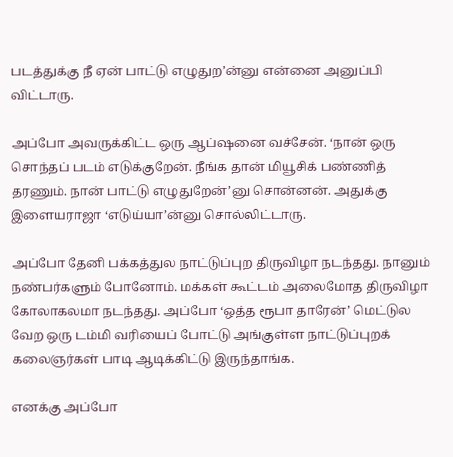படத்துக்கு நீ ஏன் பாட்டு எழுதுற’ன்னு என்னை அனுப்பி விட்டாரு.

அப்போ அவருக்கிட்ட ஒரு ஆப்ஷனை வச்சேன். ‘நான் ஒரு சொந்தப் படம் எடுக்குறேன். நீங்க தான் மியூசிக் பண்ணித் தரணும். நான் பாட்டு எழுதுறேன்’னு சொன்னன். அதுக்கு இளையராஜா ‘எடுய்யா’ன்னு சொல்லிட்டாரு.

அப்போ தேனி பக்கத்துல நாட்டுப்புற திருவிழா நடந்தது. நானும் நண்பர்களும் போனோம். மக்கள் கூட்டம் அலைமோத திருவிழா கோலாகலமா நடந்தது. அப்போ ‘ஒத்த ரூபா தாரேன்’ மெட்டுல வேற ஒரு டம்மி வரியைப் போட்டு அங்குள்ள நாட்டுப்புறக் கலைஞர்கள் பாடி ஆடிக்கிட்டு இருந்தாங்க.

எனக்கு அப்போ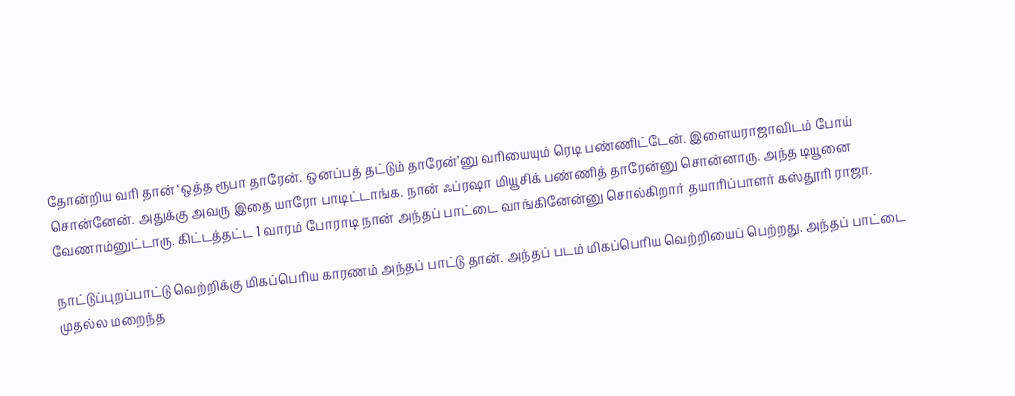தோன்றிய வரி தான் ‘ஒத்த ரூபா தாரேன். ஒனப்பத் தட்டும் தாரேன்’னு வரியையும் ரெடி பண்ணிட்டேன். இளையராஜாவிடம் போய் சொன்னேன். அதுக்கு அவரு இதை யாரோ பாடிட்டாங்க. நான் ஃப்ரஷா மியூசிக் பண்ணித் தாரேன்னு சொன்னாரு. அந்த டியூனை வேணாம்னுட்டாரு. கிட்டத்தட்ட 1 வாரம் போராடி நான் அந்தப் பாட்டை வாங்கினேன்னு சொல்கிறார் தயாரிப்பாளர் கஸ்தூரி ராஜா.

நாட்டுப்புறப்பாட்டு வெற்றிக்கு மிகப்பெரிய காரணம் அந்தப் பாட்டு தான். அந்தப் படம் மிகப்பெரிய வெற்றியைப் பெற்றது. அந்தப் பாட்டை முதல்ல மறைந்த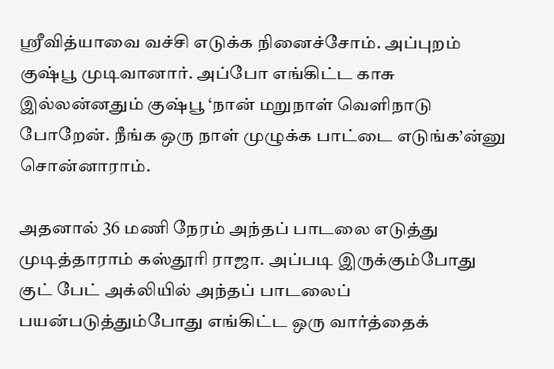ஸ்ரீவித்யாவை வச்சி எடுக்க நினைச்சோம். அப்புறம் குஷ்பூ முடிவானார். அப்போ எங்கிட்ட காசு இல்லன்னதும் குஷ்பூ ‘நான் மறுநாள் வெளிநாடு போறேன். நீங்க ஒரு நாள் முழுக்க பாட்டை எடுங்க’ன்னு சொன்னாராம்.

அதனால் 36 மணி நேரம் அந்தப் பாடலை எடுத்து முடித்தாராம் கஸ்தூரி ராஜா. அப்படி இருக்கும்போது குட் பேட் அக்லியில் அந்தப் பாடலைப் பயன்படுத்தும்போது எங்கிட்ட ஒரு வார்த்தைக்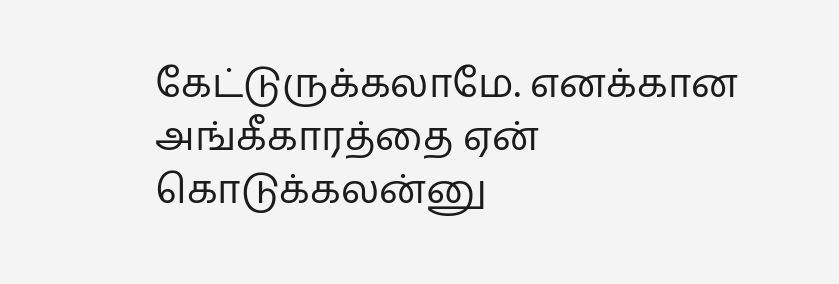கேட்டுருக்கலாமே. எனக்கான அங்கீகாரத்தை ஏன் கொடுக்கலன்னு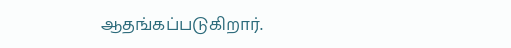ஆதங்கப்படுகிறார்.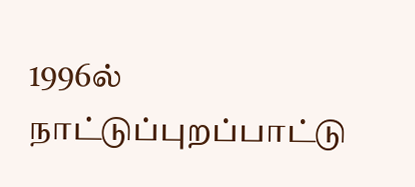1996ல் நாட்டுப்புறப்பாட்டு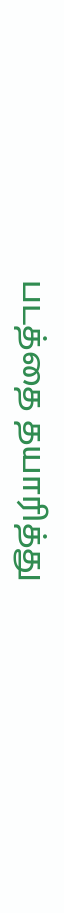படத்தை தயாரித்து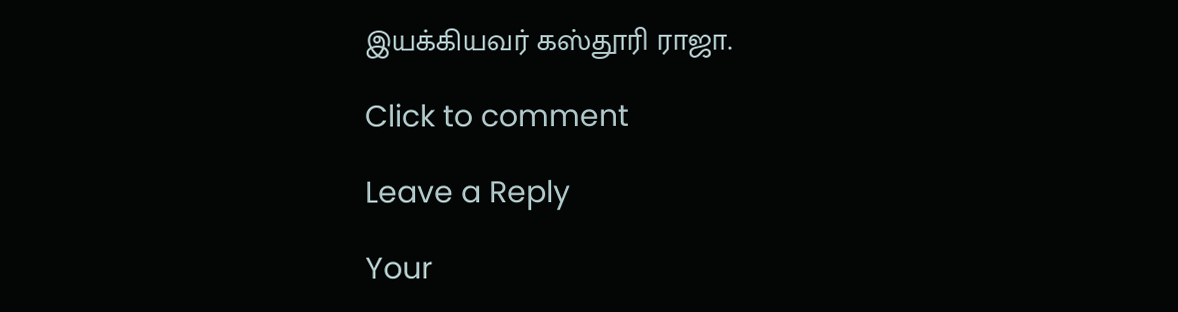இயக்கியவர் கஸ்தூரி ராஜா.

Click to comment

Leave a Reply

Your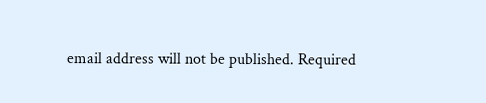email address will not be published. Required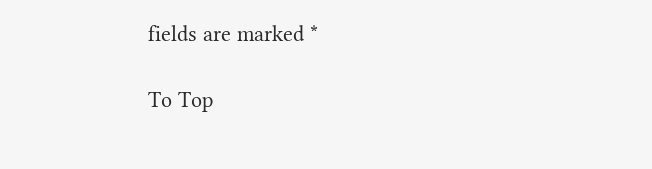fields are marked *

To Top